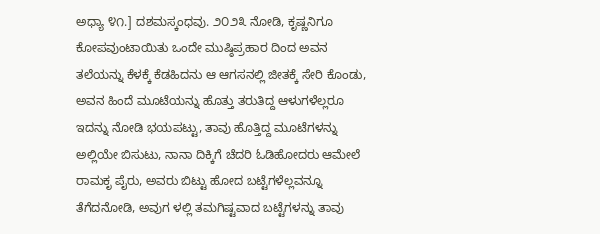ಅಧ್ಯಾ ೪೧.] ದಶಮಸ್ಕಂಧವು. ೨೦೨೩ ನೋಡಿ, ಕೃಷ್ಣನಿಗೂ ಕೋಪವುಂಟಾಯಿತು ಒಂದೇ ಮುಷ್ಠಿಪ್ರಹಾರ ದಿಂದ ಅವನ ತಲೆಯನ್ನು ಕೆಳಕ್ಕೆ ಕೆಡಹಿದನು ಆ ಆಗಸನಲ್ಲಿ ಜೀತಕ್ಕೆ ಸೇರಿ ಕೊಂಡು, ಅವನ ಹಿಂದೆ ಮೂಟೆಯನ್ನು ಹೊತ್ತು ತರುತಿದ್ದ ಆಳುಗಳೆಲ್ಲರೂ ಇದನ್ನು ನೋಡಿ ಭಯಪಟ್ಟು, ತಾವು ಹೊತ್ತಿದ್ದ ಮೂಟೆಗಳನ್ನು ಅಲ್ಲಿಯೇ ಬಿಸುಟು, ನಾನಾ ದಿಕ್ಕಿಗೆ ಚೆದರಿ ಓಡಿಹೋದರು ಆಮೇಲೆ ರಾಮಕೃ ಪೈರು, ಅವರು ಬಿಟ್ಟು ಹೋದ ಬಟ್ಟೆಗಳೆಲ್ಲವನ್ನೂ ತೆಗೆದನೋಡಿ, ಅವುಗ ಳಲ್ಲಿ ತಮಗಿಷ್ಟವಾದ ಬಟ್ಟೆಗಳನ್ನು ತಾವು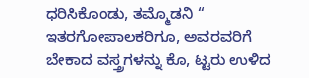ಧರಿಸಿಕೊಂಡು, ತಮ್ಮೊಡನಿ “ ಇತರಗೋಪಾಲಕರಿಗೂ, ಅವರವರಿಗೆ ಬೇಕಾದ ವಸ್ತ್ರಗಳನ್ನು ಕೊ, ಟ್ಟರು ಉಳಿದ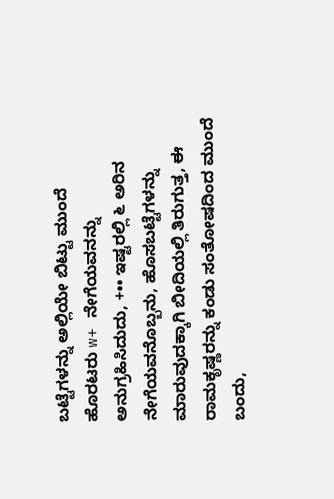ಬಟ್ಟೆಗಳನ್ನು ಅಲ್ಲಿಯೇ ಬಿಟ್ಟು ಮುಂದೆ ಹೊರಟರು w+ ನೇಗೆಯವನನ್ನು ಅನುಗ್ರಹಿಸಿದುದು, +•• ಇಷ್ಟರಲ್ಲಿ ೬ ಅರಿನ ನೇಗೆಯವನೊಬ್ಬನು, ಹೊಸಬಟ್ಟೆಗಳನ್ನು ಮಾರುವುದಕ್ಕಾಗಿ ಬೀದಿಯಲ್ಲಿ ತಿರುಗುತ್ತ, ಈ ರಾಮಕೃಷ್ಣರನ್ನು ಕಂಡು ಸಂತೋಷದಿಂದ ಮುಂದೆ ಬಂದು,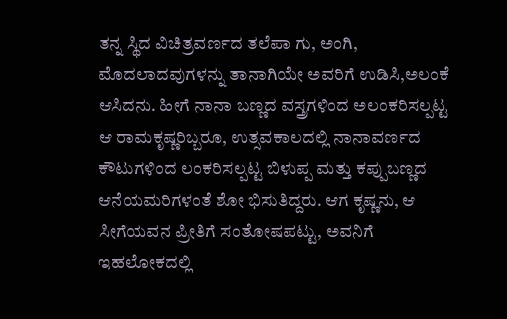ತನ್ನ ಸ್ಥಿದ ವಿಚಿತ್ರವರ್ಣದ ತಲೆಪಾ ಗು, ಅಂಗಿ, ಮೊದಲಾದವುಗಳನ್ನು ತಾನಾಗಿಯೇ ಅವರಿಗೆ ಉಡಿಸಿ,ಅಲಂಕೆ ಆಸಿದನು. ಹೀಗೆ ನಾನಾ ಬಣ್ಣದ ವಸ್ತ್ರಗಳಿಂದ ಅಲಂಕರಿಸಲ್ಪಟ್ಟ ಆ ರಾಮಕೃಷ್ಣರಿಬ್ಬರೂ, ಉತ್ಸವಕಾಲದಲ್ಲಿ ನಾನಾವರ್ಣದ ಕೌಟುಗಳಿಂದ ಲಂಕರಿಸಲ್ಪಟ್ಟ ಬಿಳುಪ್ಪ ಮತ್ತು ಕಪ್ಪುಬಣ್ಣದ ಆನೆಯಮರಿಗಳಂತೆ ಶೋ ಭಿಸುತಿದ್ದರು. ಆಗ ಕೃಷ್ಣನು, ಆ ಸೀಗೆಯವನ ಪ್ರೀತಿಗೆ ಸಂತೋಷಪಟ್ಟು, ಅವನಿಗೆ ಇಹಲೋಕದಲ್ಲಿ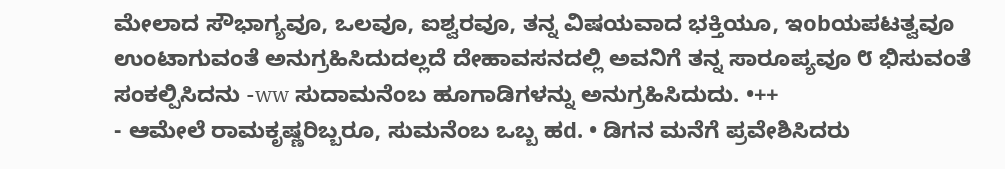ಮೇಲಾದ ಸೌಭಾಗ್ಯವೂ, ಒಲವೂ, ಐಶ್ವರವೂ, ತನ್ನ ವಿಷಯವಾದ ಭಕ್ತಿಯೂ, ಇobಯಪಟತ್ವವೂ ಉಂಟಾಗುವಂತೆ ಅನುಗ್ರಹಿಸಿದುದಲ್ಲದೆ ದೇಹಾವಸನದಲ್ಲಿ ಅವನಿಗೆ ತನ್ನ ಸಾರೂಪ್ಯವೂ ೮ ಭಿಸುವಂತೆ ಸಂಕಲ್ಪಿಸಿದನು -ww ಸುದಾಮನೆಂಬ ಹೂಗಾಡಿಗಳನ್ನು ಅನುಗ್ರಹಿಸಿದುದು. •++
- ಆಮೇಲೆ ರಾಮಕೃಷ್ಣರಿಬ್ಬರೂ, ಸುಮನೆಂಬ ಒಬ್ಬ ಹd. • ಡಿಗನ ಮನೆಗೆ ಪ್ರವೇಶಿಸಿದರು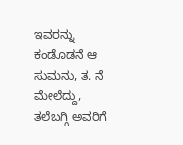ಇವರನ್ನು ಕಂಡೊಡನೆ ಆ ಸುಮನು, ತ. ನೆ ಮೇಲೆದ್ದು, ತಲೆಬಗ್ಗಿ ಅವರಿಗೆ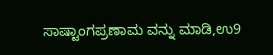ಸಾಷ್ಟಾಂಗಪ್ರಣಾಮ ವನ್ನು ಮಾಡಿ,ಉ9